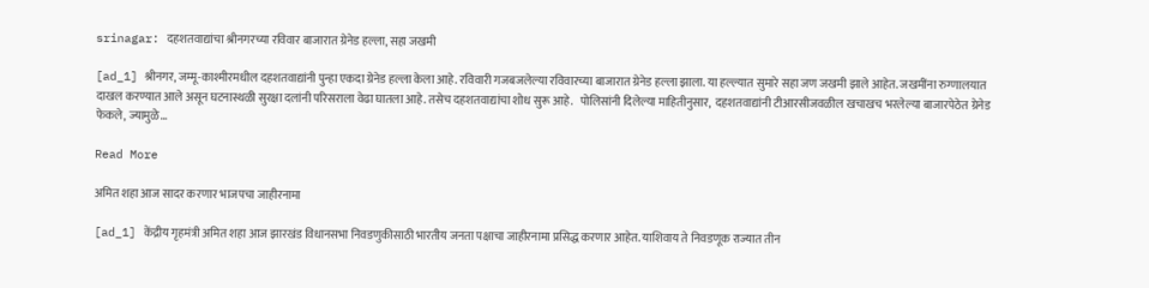srinagar: दहशतवाद्यांचा श्रीनगरच्या रविवार बाजारात ग्रेनेड हल्ला, सहा जखमी

[ad_1] श्रीनगर, जम्मू-काश्मीरमधील दहशतवाद्यांनी पुन्हा एकदा ग्रेनेड हल्ला केला आहे. रविवारी गजबजलेल्या रविवारच्या बाजारात ग्रेनेड हल्ला झाला. या हल्ल्यात सुमारे सहा जण जखमी झाले आहेत. जखमींना रुग्णालयात दाखल करण्यात आले असून घटनास्थळी सुरक्षा दलांनी परिसराला वेढा घातला आहे. तसेच दहशतवाद्यांचा शोध सुरू आहे.   पोलिसांनी दिलेल्या माहितीनुसार,  दहशतवाद्यांनी टीआरसीजवळील खचाखच भरलेल्या बाजारपेठेत ग्रेनेड फेकले, ज्यामुळे…

Read More

अमित शहा आज सादर करणार भाजपचा जाहीरनामा

[ad_1] केंद्रीय गृहमंत्री अमित शहा आज झारखंड विधानसभा निवडणुकीसाठी भारतीय जनता पक्षाचा जाहीरनामा प्रसिद्ध करणार आहेत. याशिवाय ते निवडणूक राज्यात तीन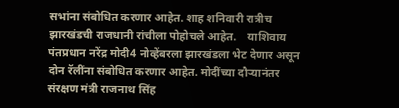सभांना संबोधित करणार आहेत. शाह शनिवारी रात्रीच झारखंडची राजधानी रांचीला पोहोचले आहेत.    याशिवाय पंतप्रधान नरेंद्र मोदी4 नोव्हेंबरला झारखंडला भेट देणार असून दोन रॅलींना संबोधित करणार आहेत. मोदींच्या दौऱ्यानंतर संरक्षण मंत्री राजनाथ सिंह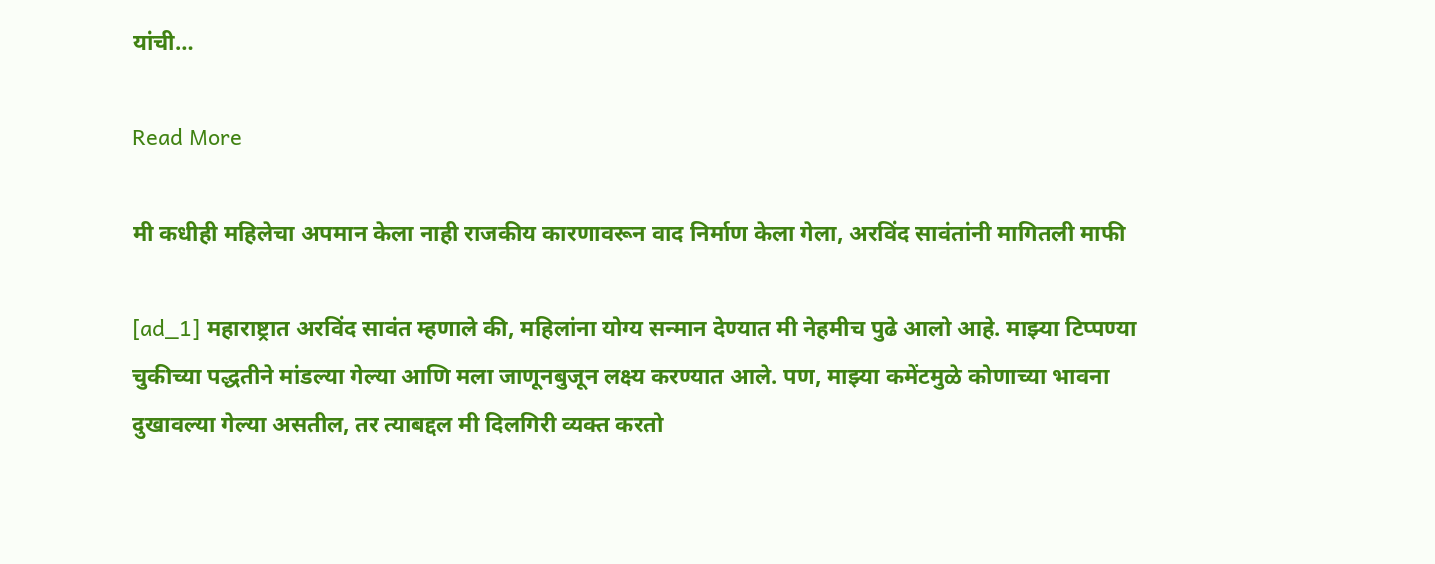यांची…

Read More

मी कधीही महिलेचा अपमान केला नाही राजकीय कारणावरून वाद निर्माण केला गेला, अरविंद सावंतांनी मागितली माफी

[ad_1] महाराष्ट्रात अरविंद सावंत म्हणाले की, महिलांना योग्य सन्मान देण्यात मी नेहमीच पुढे आलो आहे. माझ्या टिप्पण्या चुकीच्या पद्धतीने मांडल्या गेल्या आणि मला जाणूनबुजून लक्ष्य करण्यात आले. पण, माझ्या कमेंटमुळे कोणाच्या भावना दुखावल्या गेल्या असतील, तर त्याबद्दल मी दिलगिरी व्यक्त करतो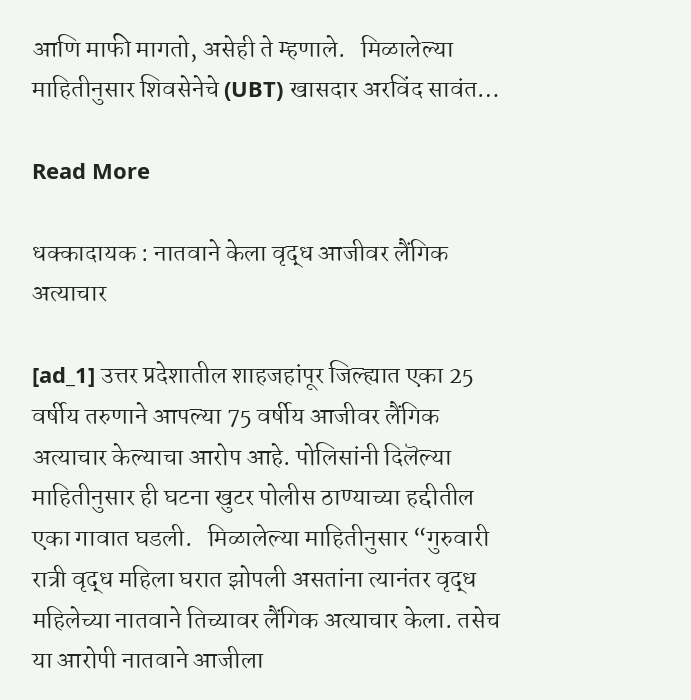आणि माफी मागतो, असेही ते म्हणाले.   मिळालेल्या माहितीनुसार शिवसेनेचे (UBT) खासदार अरविंद सावंत…

Read More

धक्कादायक : नातवाने केला वृद्ध आजीवर लैंगिक अत्याचार

[ad_1] उत्तर प्रदेशातील शाहजहांपूर जिल्ह्यात एका 25 वर्षीय तरुणाने आपल्या 75 वर्षीय आजीवर लैंगिक अत्याचार केल्याचा आरोप आहे. पोलिसांनी दिलॆल्या माहितीनुसार ही घटना खुटर पोलीस ठाण्याच्या हद्दीतील एका गावात घडली.   मिळालेल्या माहितीनुसार “गुरुवारी रात्री वृद्ध महिला घरात झोपली असतांना त्यानंतर वृद्ध महिलेच्या नातवाने तिच्यावर लैंगिक अत्याचार केला. तसेच या आरोपी नातवाने आजीला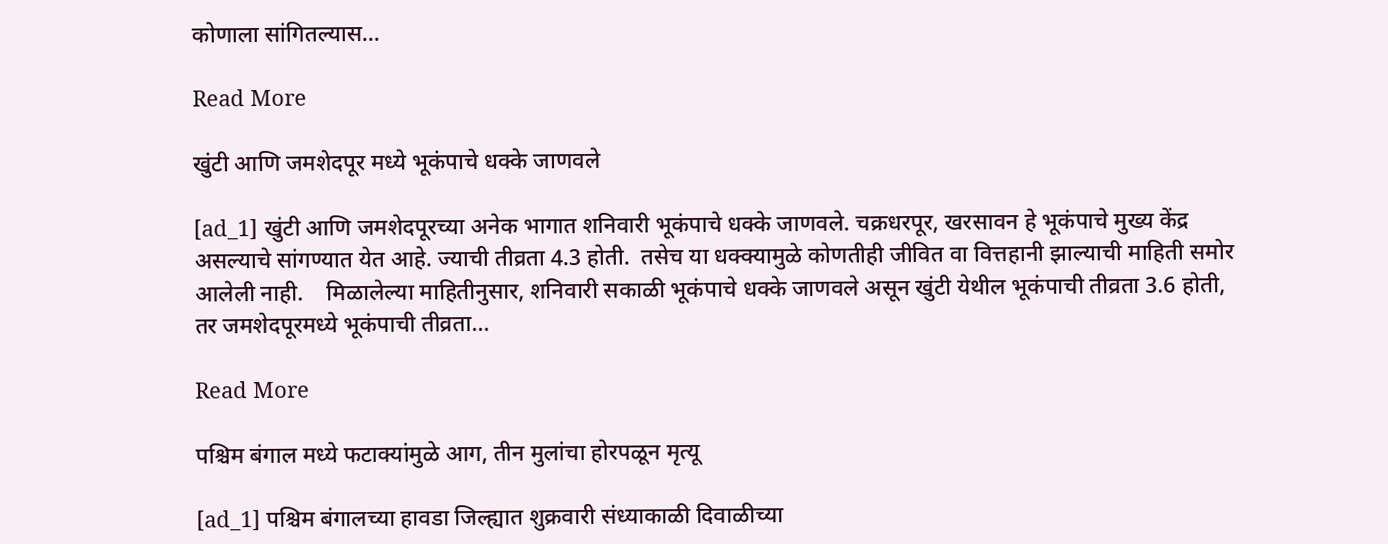कोणाला सांगितल्यास…

Read More

खुंटी आणि जमशेदपूर मध्ये भूकंपाचे धक्के जाणवले

[ad_1] खुंटी आणि जमशेदपूरच्या अनेक भागात शनिवारी भूकंपाचे धक्के जाणवले. चक्रधरपूर, खरसावन हे भूकंपाचे मुख्य केंद्र असल्याचे सांगण्यात येत आहे. ज्याची तीव्रता 4.3 होती.  तसेच या धक्क्यामुळे कोणतीही जीवित वा वित्तहानी झाल्याची माहिती समोर आलेली नाही.    मिळालेल्या माहितीनुसार, शनिवारी सकाळी भूकंपाचे धक्के जाणवले असून खुंटी येथील भूकंपाची तीव्रता 3.6 होती, तर जमशेदपूरमध्ये भूकंपाची तीव्रता…

Read More

पश्चिम बंगाल मध्ये फटाक्यांमुळे आग, तीन मुलांचा होरपळून मृत्यू

[ad_1] पश्चिम बंगालच्या हावडा जिल्ह्यात शुक्रवारी संध्याकाळी दिवाळीच्या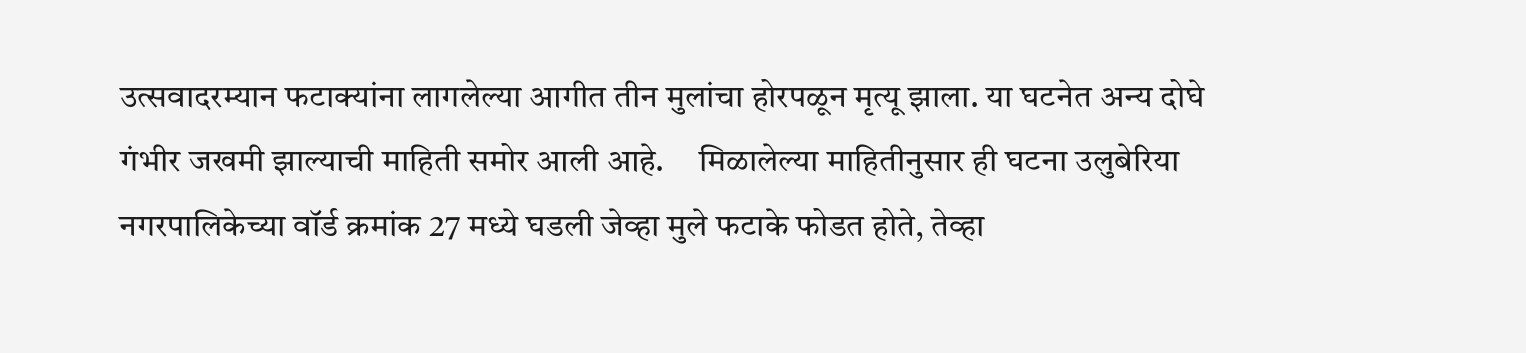उत्सवादरम्यान फटाक्यांना लागलेल्या आगीत तीन मुलांचा होरपळून मृत्यू झाला. या घटनेत अन्य दोघे गंभीर जखमी झाल्याची माहिती समोर आली आहे.     मिळालेल्या माहितीनुसार ही घटना उलुबेरिया नगरपालिकेच्या वॉर्ड क्रमांक 27 मध्ये घडली जेव्हा मुले फटाके फोडत होते, तेव्हा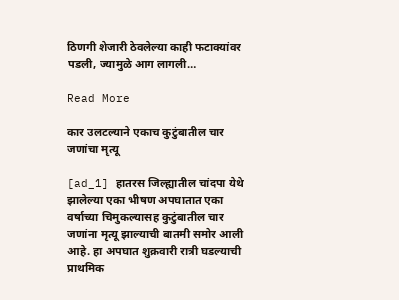ठिणगी शेजारी ठेवलेल्या काही फटाक्यांवर पडली, ज्यामुळे आग लागली…

Read More

कार उलटल्याने एकाच कुटुंबातील चार जणांचा मृत्यू

[ad_1] हातरस जिल्ह्यातील चांदपा येथे झालेल्या एका भीषण अपघातात एका वर्षाच्या चिमुकल्यासह कुटुंबातील चार जणांना मृत्यू झाल्याची बातमी समोर आली आहे. हा अपघात शुक्रवारी रात्री घडल्याची प्राथमिक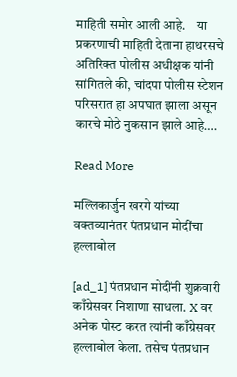माहिती समोर आली आहे.    या प्रकरणाची माहिती देताना हाथरसचे अतिरिक्त पोलीस अधीक्षक यांनी सांगितले की, चांदपा पोलीस स्टेशन परिसरात हा अपघात झाला असून कारचे मोठे नुकसान झाले आहे….

Read More

मल्लिकार्जुन खरगे यांच्या वक्तव्यानंतर पंतप्रधान मोदींचा हल्लाबोल

[ad_1] पंतप्रधान मोदींनी शुक्रवारी काँग्रेसवर निशाणा साधला. X वर अनेक पोस्ट करत त्यांनी काँग्रेसवर हल्लाबोल केला. तसेच पंतप्रधान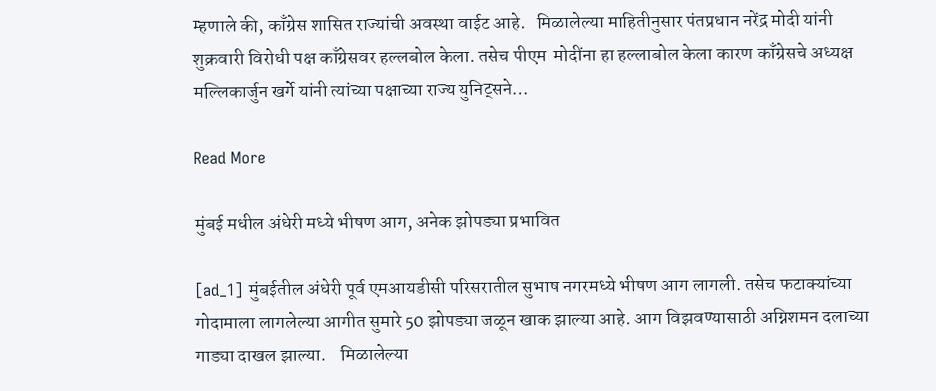म्हणाले की, काँग्रेस शासित राज्यांची अवस्था वाईट आहे.   मिळालेल्या माहितीनुसार पंतप्रधान नरेंद्र मोदी यांनी शुक्रवारी विरोधी पक्ष काँग्रेसवर हल्लबोल केला. तसेच पीएम  मोदींना हा हल्लाबोल केला कारण काँग्रेसचे अध्यक्ष मल्लिकार्जुन खर्गे यांनी त्यांच्या पक्षाच्या राज्य युनिट्सने…

Read More

मुंबई मधील अंधेरी मध्ये भीषण आग, अनेक झोपड्या प्रभावित

[ad_1] मुंबईतील अंधेरी पूर्व एमआयडीसी परिसरातील सुभाष नगरमध्ये भीषण आग लागली. तसेच फटाक्यांच्या गोदामाला लागलेल्या आगीत सुमारे 50 झोपड्या जळून खाक झाल्या आहे. आग विझवण्यासाठी अग्निशमन दलाच्या गाड्या दाखल झाल्या.    मिळालेल्या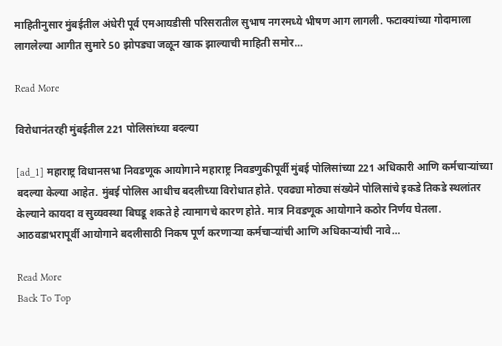माहितीनुसार मुंबईतील अंधेरी पूर्व एमआयडीसी परिसरातील सुभाष नगरमध्ये भीषण आग लागली. फटाक्यांच्या गोदामाला लागलेल्या आगीत सुमारे 50 झोपड्या जळून खाक झाल्याची माहिती समोर…

Read More

विरोधानंतरही मुंबईतील 221 पोलिसांच्या बदल्या

[ad_1] महाराष्ट्र विधानसभा निवडणूक आयोगाने महाराष्ट्र निवडणुकीपूर्वी मुंबई पोलिसांच्या 221 अधिकारी आणि कर्मचाऱ्यांच्या बदल्या केल्या आहेत. मुंबई पोलिस आधीच बदलीच्या विरोधात होते. एवढ्या मोठ्या संख्येने पोलिसांचे इकडे तिकडे स्थलांतर केल्याने कायदा व सुव्यवस्था बिघडू शकते हे त्यामागचे कारण होते. मात्र निवडणूक आयोगाने कठोर निर्णय घेतला. आठवडाभरापूर्वी आयोगाने बदलीसाठी निकष पूर्ण करणाऱ्या कर्मचाऱ्यांची आणि अधिकाऱ्यांची नावे…

Read More
Back To Top